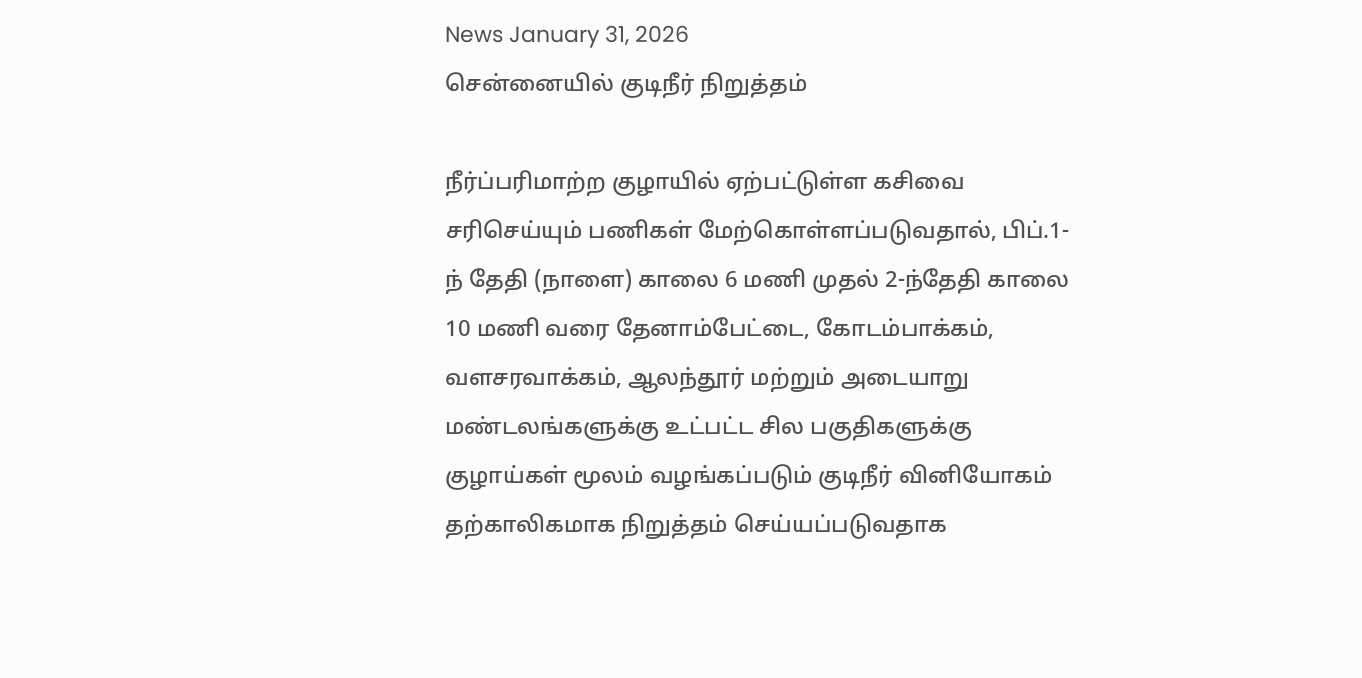News January 31, 2026
சென்னையில் குடிநீர் நிறுத்தம்

நீர்ப்பரிமாற்ற குழாயில் ஏற்பட்டுள்ள கசிவை சரிசெய்யும் பணிகள் மேற்கொள்ளப்படுவதால், பிப்.1-ந் தேதி (நாளை) காலை 6 மணி முதல் 2-ந்தேதி காலை 10 மணி வரை தேனாம்பேட்டை, கோடம்பாக்கம், வளசரவாக்கம், ஆலந்தூர் மற்றும் அடையாறு மண்டலங்களுக்கு உட்பட்ட சில பகுதிகளுக்கு குழாய்கள் மூலம் வழங்கப்படும் குடிநீர் வினியோகம் தற்காலிகமாக நிறுத்தம் செய்யப்படுவதாக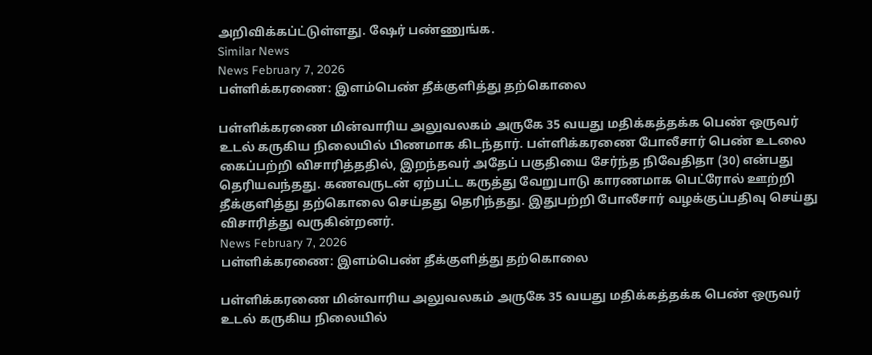அறிவிக்கப்ட்டுள்ளது. ஷேர் பண்ணுங்க.
Similar News
News February 7, 2026
பள்ளிக்கரணை: இளம்பெண் தீக்குளித்து தற்கொலை

பள்ளிக்கரணை மின்வாரிய அலுவலகம் அருகே 35 வயது மதிக்கத்தக்க பெண் ஒருவர் உடல் கருகிய நிலையில் பிணமாக கிடந்தார். பள்ளிக்கரணை போலீசார் பெண் உடலை கைப்பற்றி விசாரித்ததில், இறந்தவர் அதேப் பகுதியை சேர்ந்த நிவேதிதா (30) என்பது தெரியவந்தது. கணவருடன் ஏற்பட்ட கருத்து வேறுபாடு காரணமாக பெட்ரோல் ஊற்றி தீக்குளித்து தற்கொலை செய்தது தெரிந்தது. இதுபற்றி போலீசார் வழக்குப்பதிவு செய்து விசாரித்து வருகின்றனர்.
News February 7, 2026
பள்ளிக்கரணை: இளம்பெண் தீக்குளித்து தற்கொலை

பள்ளிக்கரணை மின்வாரிய அலுவலகம் அருகே 35 வயது மதிக்கத்தக்க பெண் ஒருவர் உடல் கருகிய நிலையில்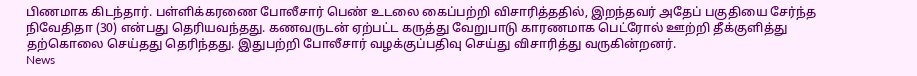பிணமாக கிடந்தார். பள்ளிக்கரணை போலீசார் பெண் உடலை கைப்பற்றி விசாரித்ததில், இறந்தவர் அதேப் பகுதியை சேர்ந்த நிவேதிதா (30) என்பது தெரியவந்தது. கணவருடன் ஏற்பட்ட கருத்து வேறுபாடு காரணமாக பெட்ரோல் ஊற்றி தீக்குளித்து தற்கொலை செய்தது தெரிந்தது. இதுபற்றி போலீசார் வழக்குப்பதிவு செய்து விசாரித்து வருகின்றனர்.
News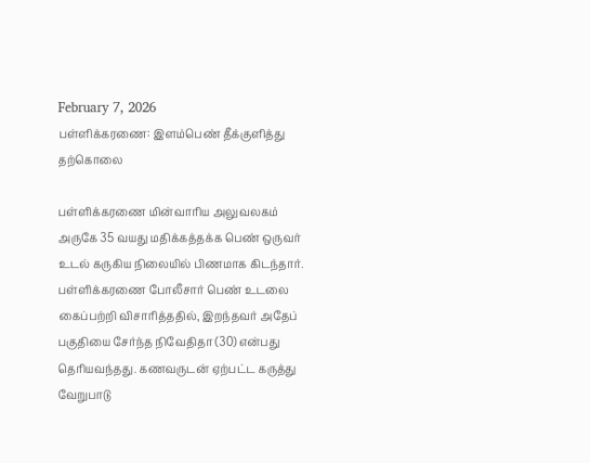February 7, 2026
பள்ளிக்கரணை: இளம்பெண் தீக்குளித்து தற்கொலை

பள்ளிக்கரணை மின்வாரிய அலுவலகம் அருகே 35 வயது மதிக்கத்தக்க பெண் ஒருவர் உடல் கருகிய நிலையில் பிணமாக கிடந்தார். பள்ளிக்கரணை போலீசார் பெண் உடலை கைப்பற்றி விசாரித்ததில், இறந்தவர் அதேப் பகுதியை சேர்ந்த நிவேதிதா (30) என்பது தெரியவந்தது. கணவருடன் ஏற்பட்ட கருத்து வேறுபாடு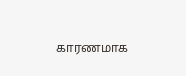காரணமாக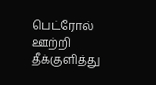பெட்ரோல் ஊற்றி தீக்குளித்து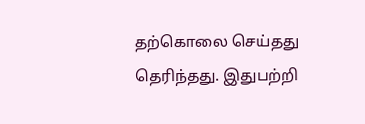தற்கொலை செய்தது தெரிந்தது. இதுபற்றி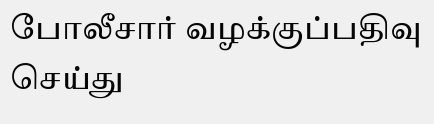போலீசார் வழக்குப்பதிவு செய்து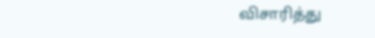விசாரித்து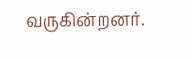வருகின்றனர்.